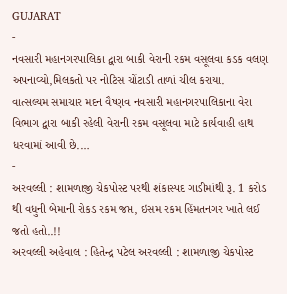GUJARAT
-
નવસારી મહાનગરપાલિકા દ્વારા બાકી વેરાની રકમ વસૂલવા કડક વલણ અપનાવ્યો,મિલકતો પર નોટિસ ચોંટાડી તાળાં ચીલ કરાયા.
વાત્સલ્યમ સમાચાર મદન વૈષ્ણવ નવસારી મહાનગરપાલિકાના વેરા વિભાગ દ્વારા બાકી રહેલી વેરાની રકમ વસૂલવા માટે કાર્યવાહી હાથ ધરવામાં આવી છે.…
-
અરવલ્લી : શામળાજી ચેકપોસ્ટ પરથી શંકાસ્પદ ગાડીમાંથી રૂ. 1 કરોડ થી વધુની બેમાની રોકડ રકમ જપ્ત, ઇસમ રકમ હિંમતનગર ખાતે લઈ જતો હતો..!!
અરવલ્લી અહેવાલ : હિતેન્દ્ર પટેલ અરવલ્લી : શામળાજી ચેકપોસ્ટ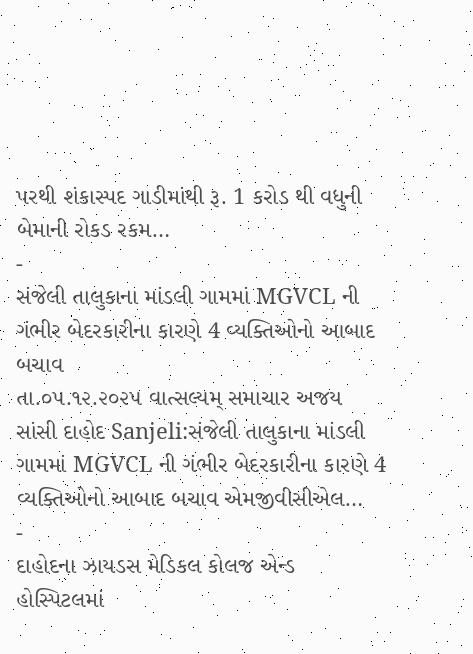પરથી શંકાસ્પદ ગાડીમાંથી રૂ. 1 કરોડ થી વધુની બેમાની રોકડ રકમ…
-
સંજેલી તાલુકાના માંડલી ગામમાં MGVCL ની ગંભીર બેદરકારીના કારણે 4 વ્યક્તિઓનો આબાદ બચાવ
તા.૦૫.૧૨.૨૦૨૫ વાત્સલ્યમ્ સમાચાર અજય સાંસી દાહોદ Sanjeli:સંજેલી તાલુકાના માંડલી ગામમાં MGVCL ની ગંભીર બેદરકારીના કારણે 4 વ્યક્તિઓનો આબાદ બચાવ એમજીવીસીએલ…
-
દાહોદના ઝાયડસ મેડિકલ કોલજ એન્ડ હોસ્પિટલમાં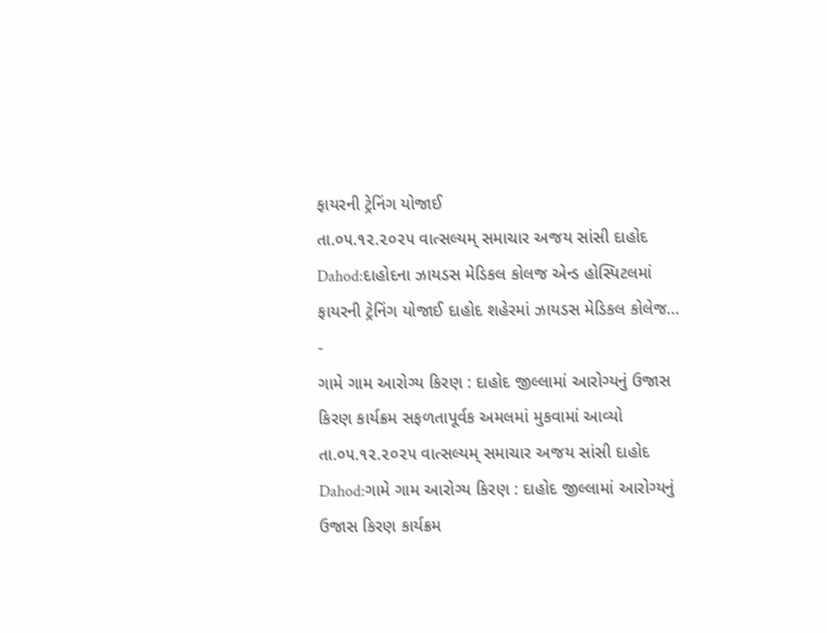ફાયરની ટ્રેનિંગ યોજાઈ
તા.૦૫.૧૨.૨૦૨૫ વાત્સલ્યમ્ સમાચાર અજય સાંસી દાહોદ Dahod:દાહોદના ઝાયડસ મેડિકલ કોલજ એન્ડ હોસ્પિટલમાં ફાયરની ટ્રેનિંગ યોજાઈ દાહોદ શહેરમાં ઝાયડસ મેડિકલ કોલેજ…
-
ગામે ગામ આરોગ્ય કિરણ : દાહોદ જીલ્લામાં આરોગ્યનું ઉજાસ કિરણ કાર્યક્રમ સફળતાપૂર્વક અમલમાં મુકવામાં આવ્યો
તા.૦૫.૧૨.૨૦૨૫ વાત્સલ્યમ્ સમાચાર અજય સાંસી દાહોદ Dahod:ગામે ગામ આરોગ્ય કિરણ : દાહોદ જીલ્લામાં આરોગ્યનું ઉજાસ કિરણ કાર્યક્રમ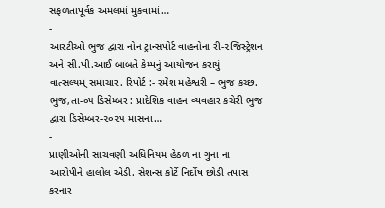સફળતાપૂર્વક અમલમાં મુકવામાં…
-
આરટીઓ ભુજ દ્વારા નોન ટ્રાન્સપોર્ટ વાહનોના રી-૨જિસ્ટ્રેશન અને સી.પી.આઈ બાબતે કેમ્પનું આયોજન કરાયું
વાત્સલ્યમ્ સમાચાર. રિપોર્ટ :- રમેશ મહેશ્વરી – ભુજ કચ્છ. ભુજ,તા-૦૫ ડિસેમ્બર : પ્રાદેશિક વાહન વ્યવહાર કચેરી ભુજ દ્વારા ડિસેમ્બર-૨૦૨૫ માસના…
-
પ્રાણીઓની સાચવણી અધિનિયમ હેઠળ ના ગુના ના આરોપીને હાલોલ એડી. સેશન્સ કોર્ટે નિર્દોષ છોડી તપાસ કરનાર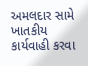અમલદાર સામે ખાતકીય કાર્યવાહી કરવા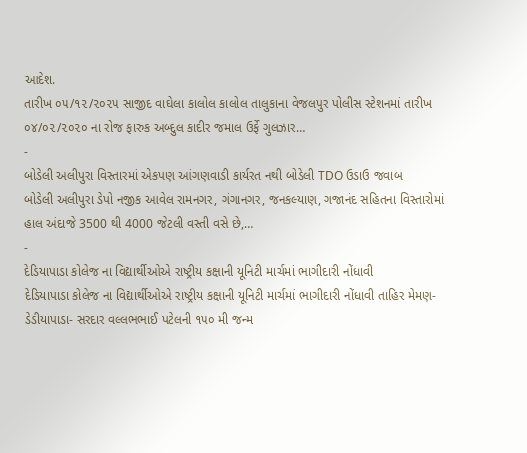આદેશ.
તારીખ ૦૫/૧૨/૨૦૨૫ સાજીદ વાઘેલા કાલોલ કાલોલ તાલુકાના વેજલપુર પોલીસ સ્ટેશનમાં તારીખ ૦૪/૦૨/૨૦૨૦ ના રોજ ફારુક અબ્દુલ કાદીર જમાલ ઉર્ફે ગુલઝાર…
-
બોડેલી અલીપુરા વિસ્તારમાં એકપણ આંગણવાડી કાર્યરત નથી બોડેલી TDO ઉડાઉ જવાબ
બોડેલી અલીપુરા ડેપો નજીક આવેલ રામનગર, ગંગાનગર, જનકલ્યાણ, ગજાનંદ સહિતના વિસ્તારોમાં હાલ અંદાજે 3500 થી 4000 જેટલી વસ્તી વસે છે,…
-
દેડિયાપાડા કોલેજ ના વિદ્યાર્થીઓએ રાષ્ટ્રીય કક્ષાની યૂનિટી માર્ચમાં ભાગીદારી નોંધાવી
દેડિયાપાડા કોલેજ ના વિદ્યાર્થીઓએ રાષ્ટ્રીય કક્ષાની યૂનિટી માર્ચમાં ભાગીદારી નોંધાવી તાહિર મેમણ- ડેડીયાપાડા- સરદાર વલ્લભભાઈ પટેલની ૧૫૦ મી જન્મ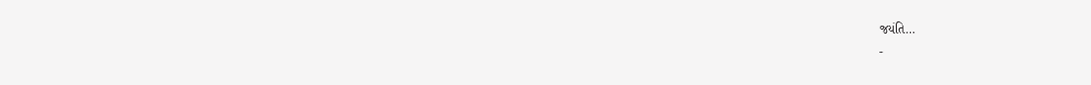જયંતિ…
-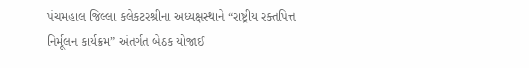પંચમહાલ જિલ્લા કલેકટરશ્રીના અધ્યક્ષસ્થાને “રાષ્ટ્રીય રક્તપિત્ત નિર્મૂલન કાર્યક્રમ” અંતર્ગત બેઠક યોજાઈ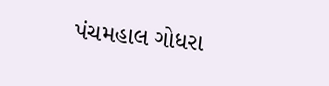પંચમહાલ ગોધરા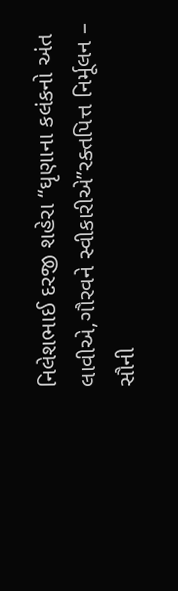નિલેશભાઈ દરજી શહેરા “ઘૃણાના કલંકનો અંત લાવીએ,ગૌરવને સ્વીકારીએ”રક્તપિત્ત નિર્મૂલન – સૌની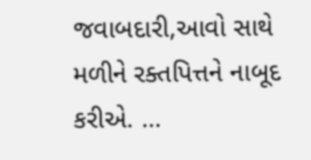જવાબદારી,આવો સાથે મળીને રક્તપિત્તને નાબૂદ કરીએ. …